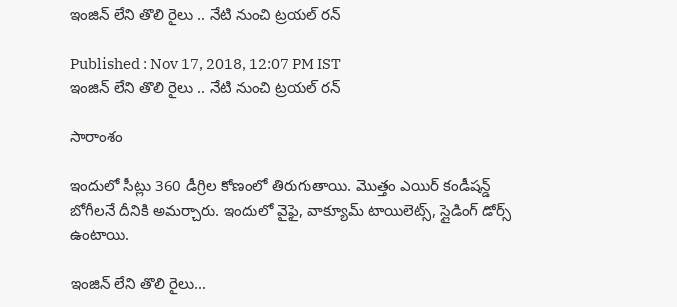ఇంజిన్ లేని తొలి రైలు .. నేటి నుంచి ట్రయల్ రన్

Published : Nov 17, 2018, 12:07 PM IST
ఇంజిన్ లేని తొలి రైలు .. నేటి నుంచి ట్రయల్ రన్

సారాంశం

ఇందులో సీట్లు 360 డీగ్రిల కోణంలో తిరుగుతాయి. మొత్తం ఎయిర్‌ కండీషన్డ్‌ బోగీలనే దీనికి అమర్చారు. ఇందులో వైఫై, వాక్యూమ్‌ టాయిలెట్స్‌, స్లైడింగ్‌ డోర్స్‌ ఉంటాయి.

ఇంజిన్ లేని తొలి రైలు...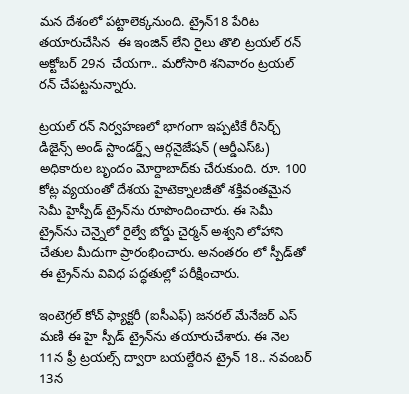మన దేశంలో పట్టాలెక్కనుంది. ట్రైన్18 పేరిట తయారుచేసిన  ఈ ఇంజిన్ లేని రైలు తొలి ట్రయల్ రన్ అక్టోబర్ 29న  చేయగా.. మరోసారి శనివారం ట్రయల్ రన్ చేపట్టనున్నారు.

ట్రయల్ రన్ నిర్వహణలో భాగంగా ఇప్పటికే రీసెర్చ్ డిజైన్స్ అండ్ స్టాండర్డ్స్ ఆర్గనైజేషన్ (ఆర్డీఎస్ఓ) అధికారుల బృందం మోర్దాబాద్‌కు చేరుకుంది. రూ. 100 కోట్ల వ్యయంతో దేశయ హైటెక్నాలజీతో శక్తివంతమైన సెమీ హైస్పీడ్ ట్రైన్‌ను రూపొందించారు. ఈ సెమీ ట్రైన్‌ను చెన్నైలో రైల్వే బోర్డు చైర్మన్ అశ్వని లోహాని చేతుల మీదుగా ప్రారంభించారు. అనంతరం లో స్పీడ్‌తో ఈ ట్రైన్‌ను వివిధ పద్ధతుల్లో పరీక్షించారు.

ఇంటెగ్రల్ కోచ్ ఫ్యాక్టరీ (ఐసీఎఫ్) జనరల్ మేనేజర్ ఎస్ మణి ఈ హై స్పీడ్ ట్రైన్‌ను తయారుచేశారు. ఈ నెల 11న ఫ్రీ ట్రయల్స్ ద్వారా బయల్దేరిన ట్రైన్ 18.. నవంబర్ 13న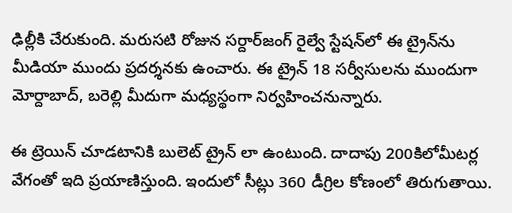ఢిల్లీకి చేరుకుంది. మరుసటి రోజున సర్దార్‌జంగ్ రైల్వే స్టేషన్‌లో ఈ ట్రైన్‌ను మీడియా ముందు ప్రదర్శనకు ఉంచారు. ఈ ట్రైన్ 18 సర్వీసులను ముందుగా మోర్దాబాద్, బరెల్లి మీదుగా మధ్యస్థంగా నిర్వహించనున్నారు.

ఈ ట్రెయిన్ చూడటానికి బులెట్ ట్రైన్ లా ఉంటుంది. దాదాపు 200కిలోమీటర్ల వేగంతో ఇది ప్రయాణిస్తుంది. ఇందులో సీట్లు 360 డీగ్రిల కోణంలో తిరుగుతాయి.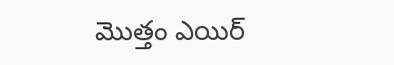మొత్తం ఎయిర్‌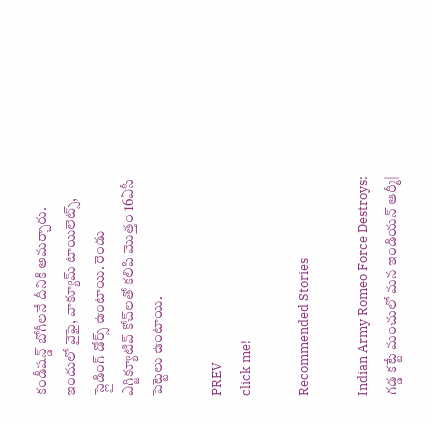కండీషన్డ్‌ బోగీలనే దీనికి అమర్చారు. ఇందులో వైఫై, వాక్యూమ్‌ టాయిలెట్స్‌, స్లైడింగ్‌ డోర్స్‌ ఉంటాయి. రెండు ఎగ్జిక్యూటివ్‌ కోచ్‌లతో కలిపి మొత్తం 16ఏసీ పెట్టెలు ఉంటాయి.

PREV
click me!

Recommended Stories

Indian Army Romeo Force Destroys: గడ్డ కట్టే మంచులో మన ఇండియన్ ఆర్మీ|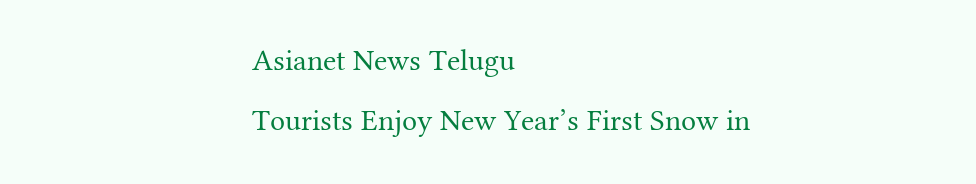Asianet News Telugu
Tourists Enjoy New Year’s First Snow in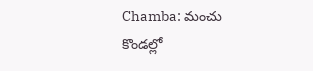Chamba: మంచు కొండల్లో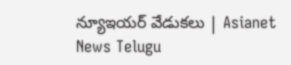న్యూఇయర్ వేడుకలు | Asianet News Telugu